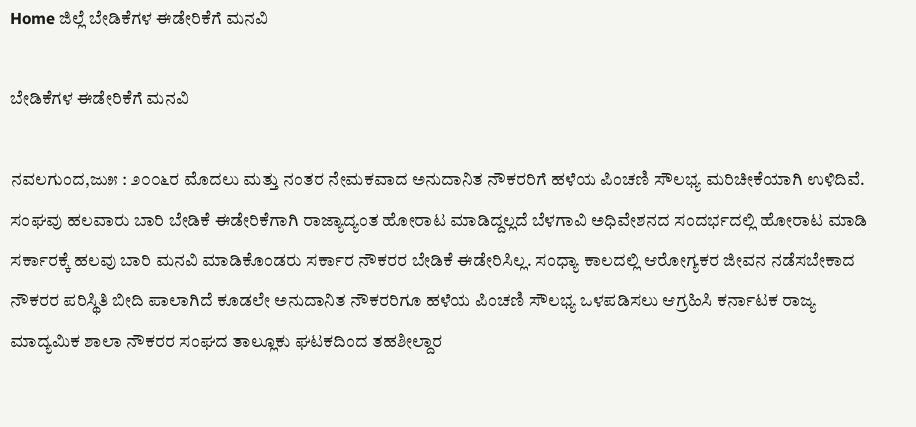Home ಜಿಲ್ಲೆ ಬೇಡಿಕೆಗಳ ಈಡೇರಿಕೆಗೆ ಮನವಿ

ಬೇಡಿಕೆಗಳ ಈಡೇರಿಕೆಗೆ ಮನವಿ

ನವಲಗುಂದ,ಜು೫ : ೨೦೦೬ರ ಮೊದಲು ಮತ್ತು ನಂತರ ನೇಮಕವಾದ ಅನುದಾನಿತ ನೌಕರರಿಗೆ ಹಳೆಯ ಪಿಂಚಣಿ ಸೌಲಭ್ಯ ಮರಿಚೀಕೆಯಾಗಿ ಉಳಿದಿವೆ. ಸಂಘವು ಹಲವಾರು ಬಾರಿ ಬೇಡಿಕೆ ಈಡೇರಿಕೆಗಾಗಿ ರಾಜ್ಯಾದ್ಯಂತ ಹೋರಾಟ ಮಾಡಿದ್ದಲ್ಲದೆ ಬೆಳಗಾವಿ ಅಧಿವೇಶನದ ಸಂದರ್ಭದಲ್ಲಿ ಹೋರಾಟ ಮಾಡಿ ಸರ್ಕಾರಕ್ಕೆ ಹಲವು ಬಾರಿ ಮನವಿ ಮಾಡಿಕೊಂಡರು ಸರ್ಕಾರ ನೌಕರರ ಬೇಡಿಕೆ ಈಡೇರಿಸಿಲ್ಲ. ಸಂಧ್ಯಾ ಕಾಲದಲ್ಲಿ ಆರೋಗ್ಯಕರ ಜೀವನ ನಡೆಸಬೇಕಾದ ನೌಕರರ ಪರಿಸ್ಥಿತಿ ಬೀದಿ ಪಾಲಾಗಿದೆ ಕೂಡಲೇ ಅನುದಾನಿತ ನೌಕರರಿಗೂ ಹಳೆಯ ಪಿಂಚಣಿ ಸೌಲಭ್ಯ ಒಳಪಡಿಸಲು ಆಗ್ರಹಿಸಿ ಕರ್ನಾಟಕ ರಾಜ್ಯ ಮಾದ್ಯಮಿಕ ಶಾಲಾ ನೌಕರರ ಸಂಘದ ತಾಲ್ಲೂಕು ಘಟಕದಿಂದ ತಹಶೀಲ್ದಾರ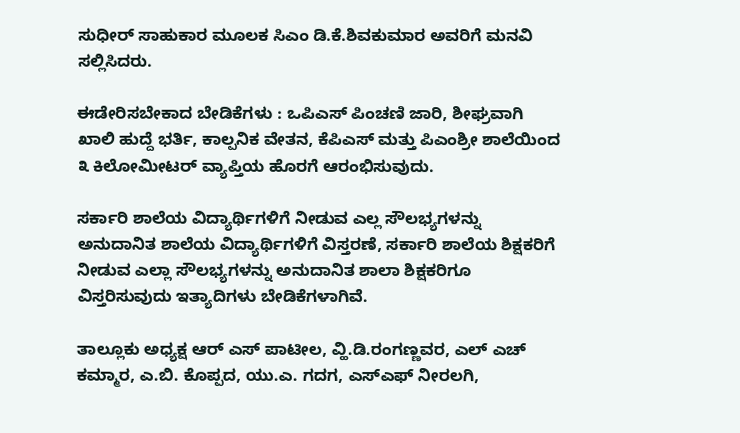ಸುಧೀರ್ ಸಾಹುಕಾರ ಮೂಲಕ ಸಿಎಂ ಡಿ.ಕೆ.ಶಿವಕುಮಾರ ಅವರಿಗೆ ಮನವಿ ಸಲ್ಲಿಸಿದರು.

ಈಡೇರಿಸಬೇಕಾದ ಬೇಡಿಕೆಗಳು : ಒಪಿಎಸ್ ಪಿಂಚಣಿ ಜಾರಿ, ಶೀಘ್ರವಾಗಿ ಖಾಲಿ ಹುದ್ದೆ ಭರ್ತಿ, ಕಾಲ್ಪನಿಕ ವೇತನ, ಕೆಪಿಎಸ್ ಮತ್ತು ಪಿಎಂಶ್ರೀ ಶಾಲೆಯಿಂದ ೩ ಕಿಲೋಮೀಟರ್ ವ್ಯಾಪ್ತಿಯ ಹೊರಗೆ ಆರಂಭಿಸುವುದು.

ಸರ್ಕಾರಿ ಶಾಲೆಯ ವಿದ್ಯಾರ್ಥಿಗಳಿಗೆ ನೀಡುವ ಎಲ್ಲ ಸೌಲಭ್ಯಗಳನ್ನು ಅನುದಾನಿತ ಶಾಲೆಯ ವಿದ್ಯಾರ್ಥಿಗಳಿಗೆ ವಿಸ್ತರಣೆ, ಸರ್ಕಾರಿ ಶಾಲೆಯ ಶಿಕ್ಷಕರಿಗೆ ನೀಡುವ ಎಲ್ಲಾ ಸೌಲಭ್ಯಗಳನ್ನು ಅನುದಾನಿತ ಶಾಲಾ ಶಿಕ್ಷಕರಿಗೂ ವಿಸ್ತರಿಸುವುದು ಇತ್ಯಾದಿಗಳು ಬೇಡಿಕೆಗಳಾಗಿವೆ.

ತಾಲ್ಲೂಕು ಅಧ್ಯಕ್ಷ ಆರ್ ಎಸ್ ಪಾಟೀಲ, ವ್ಹಿ.ಡಿ.ರಂಗಣ್ಣವರ, ಎಲ್ ಎಚ್ ಕಮ್ಮಾರ, ಎ.ಬಿ. ಕೊಪ್ಪದ, ಯು.ಎ. ಗದಗ, ಎಸ್‌ಎಫ್ ನೀರಲಗಿ,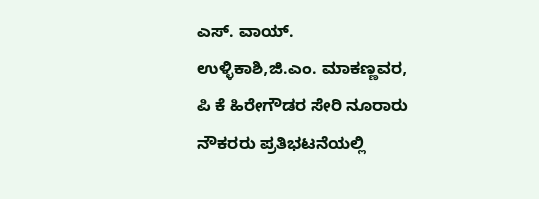ಎಸ್. ವಾಯ್. ಉಳ್ಳಿಕಾಶಿ,ಜಿ.ಎಂ. ಮಾಕಣ್ಣವರ, ಪಿ ಕೆ ಹಿರೇಗೌಡರ ಸೇರಿ ನೂರಾರು ನೌಕರರು ಪ್ರತಿಭಟನೆಯಲ್ಲಿ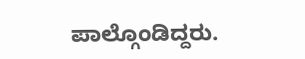ಪಾಲ್ಗೊಂಡಿದ್ದರು.